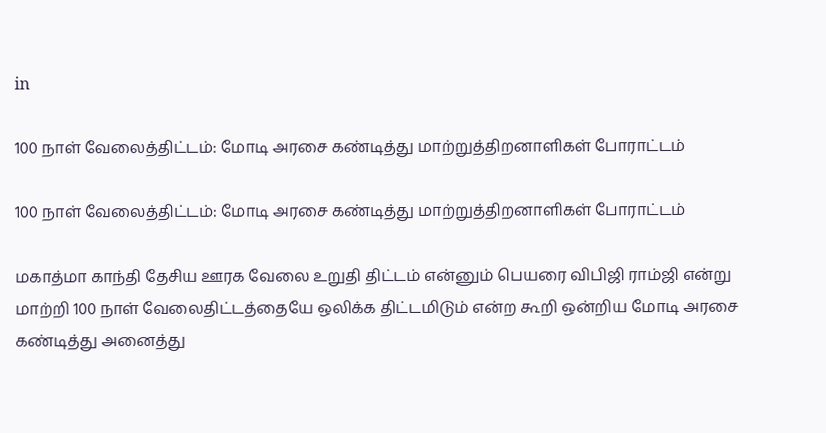in

100 நாள் வேலைத்திட்டம்: மோடி அரசை கண்டித்து மாற்றுத்திறனாளிகள் போராட்டம்

100 நாள் வேலைத்திட்டம்: மோடி அரசை கண்டித்து மாற்றுத்திறனாளிகள் போராட்டம்

மகாத்மா காந்தி தேசிய ஊரக வேலை உறுதி திட்டம் என்னும் பெயரை விபிஜி ராம்ஜி என்று மாற்றி 100 நாள் வேலைதிட்டத்தையே ஒலிக்க திட்டமிடும் என்ற கூறி ஒன்றிய மோடி அரசை கண்டித்து அனைத்து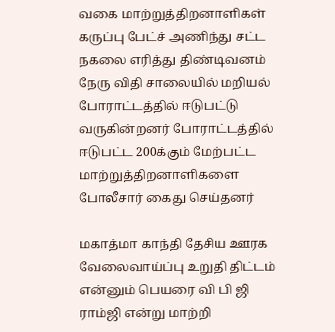வகை மாற்றுத்திறனாளிகள் கருப்பு பேட்ச் அணிந்து சட்ட நகலை எரித்து திண்டிவனம் நேரு விதி சாலையில் மறியல் போராட்டத்தில் ஈடுபட்டு வருகின்றனர் போராட்டத்தில் ஈடுபட்ட 200க்கும் மேற்பட்ட மாற்றுத்திறனாளிகளை போலீசார் கைது செய்தனர்

மகாத்மா காந்தி தேசிய ஊரக வேலைவாய்ப்பு உறுதி திட்டம் என்னும் பெயரை வி பி ஜி ராம்ஜி என்று மாற்றி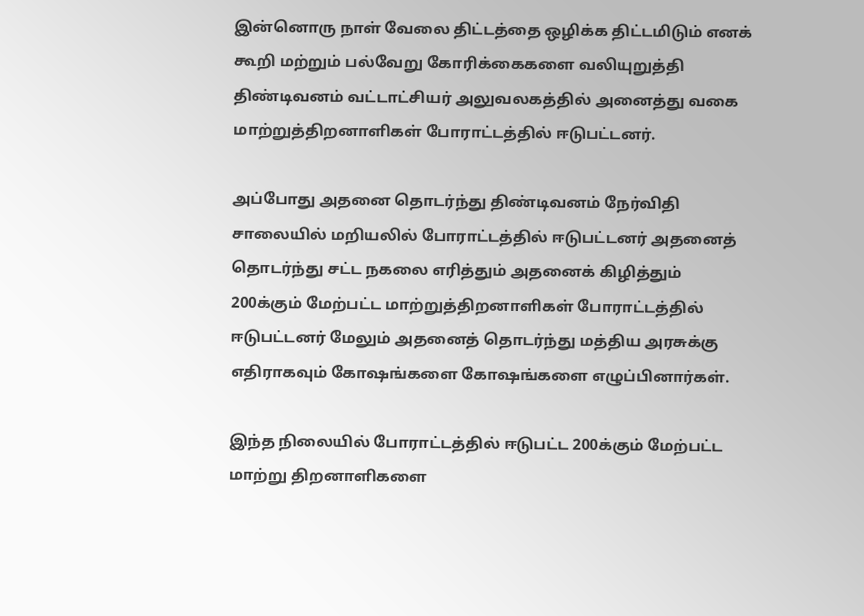இன்னொரு நாள் வேலை திட்டத்தை ஒழிக்க திட்டமிடும் எனக் கூறி மற்றும் பல்வேறு கோரிக்கைகளை வலியுறுத்தி திண்டிவனம் வட்டாட்சியர் அலுவலகத்தில் அனைத்து வகை மாற்றுத்திறனாளிகள் போராட்டத்தில் ஈடுபட்டனர்.

அப்போது அதனை தொடர்ந்து திண்டிவனம் நேர்விதி சாலையில் மறியலில் போராட்டத்தில் ஈடுபட்டனர் அதனைத் தொடர்ந்து சட்ட நகலை எரித்தும் அதனைக் கிழித்தும் 200க்கும் மேற்பட்ட மாற்றுத்திறனாளிகள் போராட்டத்தில் ஈடுபட்டனர் மேலும் அதனைத் தொடர்ந்து மத்திய அரசுக்கு எதிராகவும் கோஷங்களை கோஷங்களை எழுப்பினார்கள்.

இந்த நிலையில் போராட்டத்தில் ஈடுபட்ட 200க்கும் மேற்பட்ட மாற்று திறனாளிகளை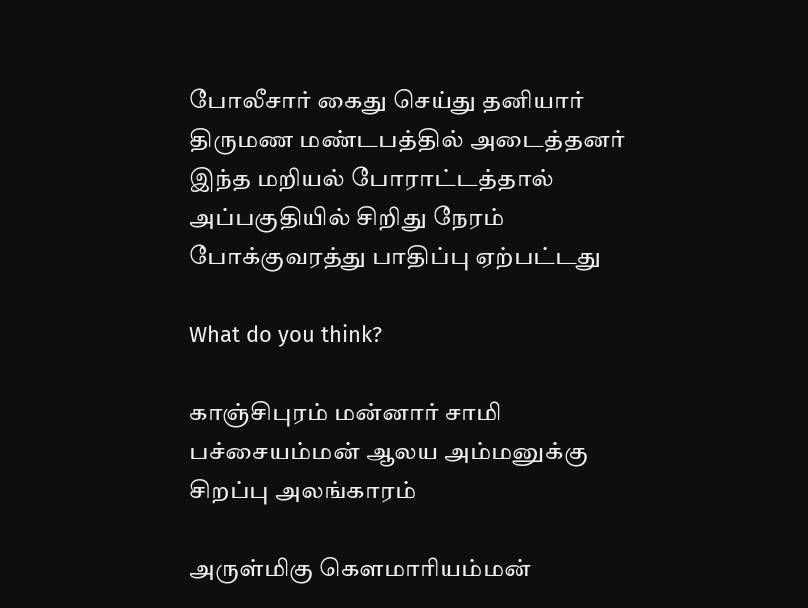போலீசார் கைது செய்து தனியார் திருமண மண்டபத்தில் அடைத்தனர் இந்த மறியல் போராட்டத்தால் அப்பகுதியில் சிறிது நேரம் போக்குவரத்து பாதிப்பு ஏற்பட்டது

What do you think?

காஞ்சிபுரம் மன்னார் சாமி பச்சையம்மன் ஆலய அம்மனுக்கு சிறப்பு அலங்காரம்

அருள்மிகு கௌமாரியம்மன்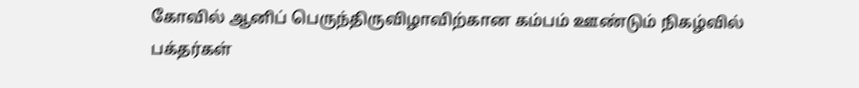கோவில் ஆனிப் பெருந்திருவிழாவிற்கான கம்பம் ஊண்டும் நிகழ்வில் பக்தர்கள்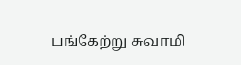பங்கேற்று சுவாமி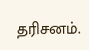தரிசனம்.